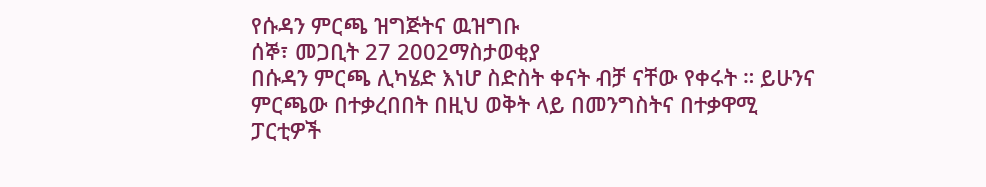የሱዳን ምርጫ ዝግጅትና ዉዝግቡ
ሰኞ፣ መጋቢት 27 2002ማስታወቂያ
በሱዳን ምርጫ ሊካሄድ እነሆ ስድስት ቀናት ብቻ ናቸው የቀሩት ። ይሁንና ምርጫው በተቃረበበት በዚህ ወቅት ላይ በመንግስትና በተቃዋሚ ፓርቲዎች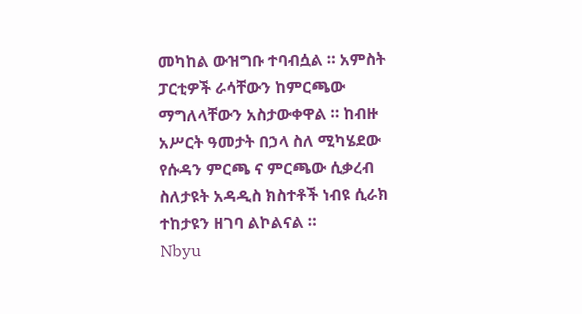መካከል ውዝግቡ ተባብሷል ። አምስት ፓርቲዎች ራሳቸውን ከምርጫው ማግለላቸውን አስታውቀዋል ። ከብዙ አሥርት ዓመታት በኃላ ስለ ሚካሄደው የሱዳን ምርጫ ና ምርጫው ሲቃረብ ስለታዩት አዳዲስ ክስተቶች ነብዩ ሲራክ ተከታዩን ዘገባ ልኮልናል ።
Nbyu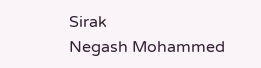Sirak
Negash Mohammed